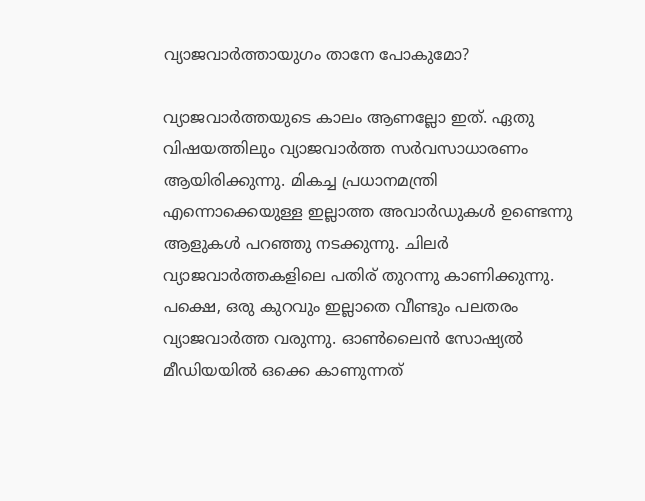വ്യാജവാര്‍ത്തായുഗം താനേ പോകുമോ?

വ്യാജവാര്‍ത്തയുടെ കാലം ആണല്ലോ ഇത്. ഏതു വിഷയത്തിലും വ്യാജവാര്‍ത്ത സര്‍വസാധാരണം ആയിരിക്കുന്നു. മികച്ച പ്രധാനമന്ത്രി എന്നൊക്കെയുള്ള ഇല്ലാത്ത അവാര്‍ഡുകള്‍ ഉണ്ടെന്നു ആളുകള്‍ പറഞ്ഞു നടക്കുന്നു. ചിലര്‍ വ്യാജവാര്‍ത്തകളിലെ പതിര് തുറന്നു കാണിക്കുന്നു. പക്ഷെ, ഒരു കുറവും ഇല്ലാതെ വീണ്ടും പലതരം വ്യാജവാര്‍ത്ത വരുന്നു. ഓണ്‍ലൈന്‍ സോഷ്യല്‍ മീഡിയയില്‍ ഒക്കെ കാണുന്നത്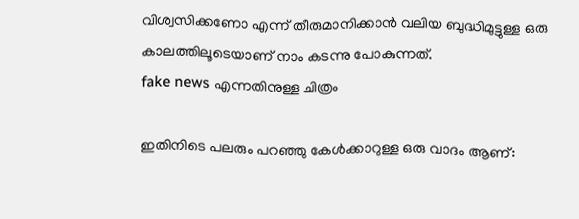വിശ്വസിക്കണോ എന്ന് തീരുമാനിക്കാന്‍ വലിയ ബുദ്ധിമുട്ടുള്ള ഒരു കാലത്തിലൂടെയാണ് നാം കടന്നു പോകുന്നത്.
fake news എന്നതിനുള്ള ചിത്രം

ഇതിനിടെ പലരും പറഞ്ഞു കേള്‍ക്കാറുള്ള ഒരു വാദം ആണ്: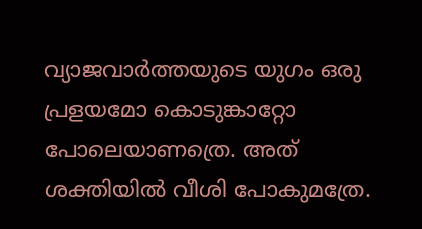വ്യാജവാര്‍ത്തയുടെ യുഗം ഒരു പ്രളയമോ കൊടുങ്കാറ്റോ പോലെയാണത്രെ. അത് ശക്തിയില്‍ വീശി പോകുമത്രേ.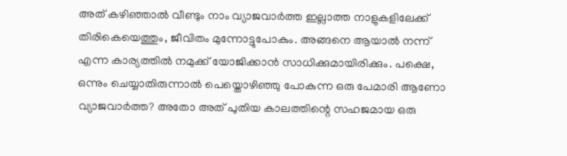അത് കഴിഞ്ഞാല്‍ വീണ്ടും നാം വ്യാജവാര്‍ത്ത ഇല്ലാത്ത നാളുകളിലേക്ക് തിരികെയെത്തും, ജീവിതം മുന്നോട്ടുപോകും. അങ്ങനെ ആയാല്‍ നന്ന് എന്ന കാര്യത്തില്‍ നമുക്ക് യോജിക്കാന്‍ സാധിക്കുമായിരിക്കും. പക്ഷെ, ഒന്നും ചെയ്യാതിരുന്നാല്‍ പെയ്തൊഴിഞ്ഞു പോകുന്ന ഒരു പേമാരി ആണോ വ്യാജവാര്‍ത്ത? അതോ അത് പുതിയ കാലത്തിന്റെ സഹജമായ ഒരു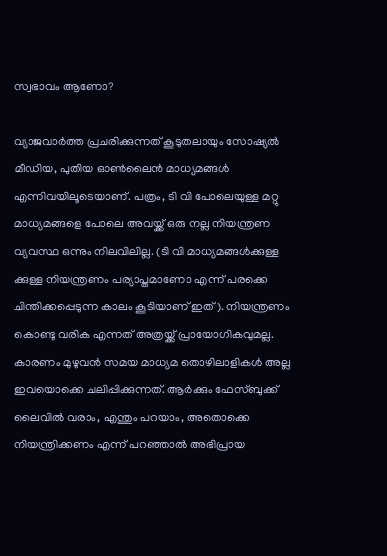സ്വഭാവം ആണോ?

വ്യാജവാര്‍ത്ത പ്രചരിക്കുന്നത് കൂടുതലായും സോഷ്യല്‍ മീഡിയ, പുതിയ ഓണ്‍ലൈന്‍ മാധ്യമങ്ങള്‍ എന്നിവയിലൂടെയാണ്. പത്രം, ടി വി പോലെയുള്ള മറ്റു മാധ്യമങ്ങളെ പോലെ അവയ്ക്ക് ഒരു നല്ല നിയന്ത്രണ വ്യവസ്ഥ ഒന്നും നിലവിലില്ല. (ടി വി മാധ്യമങ്ങള്‍ക്കുള്ള ക്കുള്ള നിയന്ത്രണം പര്യാപ്തമാണോ എന്ന് പരക്കെ ചിന്തിക്കപ്പെടുന്ന കാലം കൂടിയാണ് ഇത്). നിയന്ത്രണം കൊണ്ടു വരിക എന്നത് അത്രയ്ക്ക് പ്രായോഗികവുമല്ല. കാരണം മുഴുവന്‍ സമയ മാധ്യമ തൊഴിലാളികള്‍ അല്ല ഇവയൊക്കെ ചലിപ്പിക്കുന്നത്. ആര്‍ക്കും ഫേസ്ബുക്ക്‌ ലൈവില്‍ വരാം, എന്തും പറയാം, അതൊക്കെ നിയന്ത്രിക്കണം എന്ന് പറഞ്ഞാല്‍ അഭിപ്രായ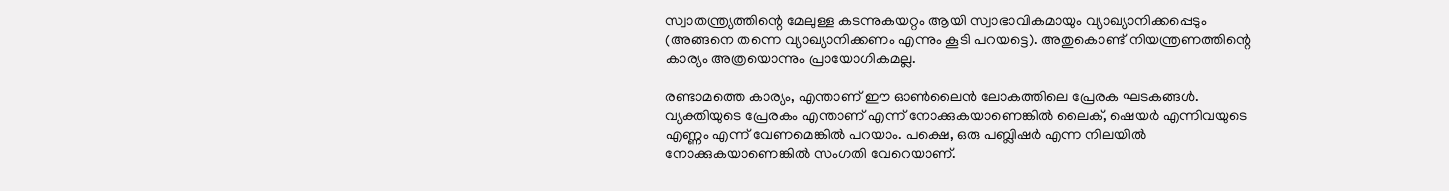സ്വാതന്ത്ര്യത്തിന്റെ മേലുള്ള കടന്നുകയറ്റം ആയി സ്വാഭാവികമായും വ്യാഖ്യാനിക്കപ്പെടും (അങ്ങനെ തന്നെ വ്യാഖ്യാനിക്കണം എന്നും കൂടി പറയട്ടെ). അതുകൊണ്ട് നിയന്ത്രണത്തിന്റെ കാര്യം അത്രയൊന്നും പ്രായോഗികമല്ല.

രണ്ടാമത്തെ കാര്യം, എന്താണ് ഈ ഓണ്‍ലൈന്‍ ലോകത്തിലെ പ്രേരക ഘടകങ്ങള്‍.  വ്യക്തിയുടെ പ്രേരകം എന്താണ് എന്ന് നോക്കുകയാണെങ്കില്‍ ലൈക്‌, ഷെയര്‍ എന്നിവയുടെ എണ്ണം എന്ന് വേണമെങ്കില്‍ പറയാം. പക്ഷെ, ഒരു പബ്ലിഷര്‍ എന്ന നിലയില്‍ നോക്കുകയാണെങ്കില്‍ സംഗതി വേറെയാണ്.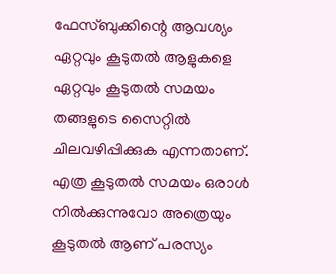ഫേസ്ബുക്കിന്റെ ആവശ്യം ഏറ്റവും കൂടുതല്‍ ആളുകളെ ഏറ്റവും കൂടുതല്‍ സമയം തങ്ങളുടെ സൈറ്റില്‍ ചിലവഴിപ്പിക്കുക എന്നതാണ്. എത്ര കൂടുതല്‍ സമയം ഒരാള്‍ നില്‍ക്കുന്നുവോ അത്രെയും കൂടുതല്‍ ആണ് പരസ്യം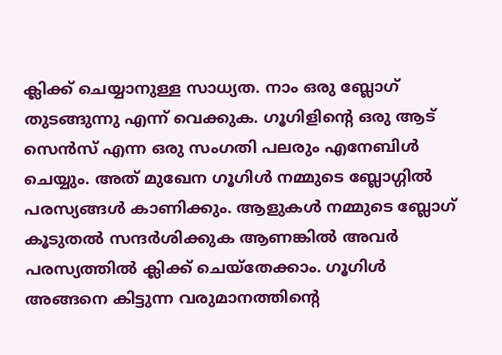ക്ലിക്ക് ചെയ്യാനുള്ള സാധ്യത. നാം ഒരു ബ്ലോഗ്‌ തുടങ്ങുന്നു എന്ന് വെക്കുക. ഗൂഗിളിന്റെ ഒരു ആട് സെന്‍സ് എന്ന ഒരു സംഗതി പലരും എനേബിള്‍ ചെയ്യും. അത് മുഖേന ഗൂഗിള്‍ നമ്മുടെ ബ്ലോഗ്ഗില്‍ പരസ്യങ്ങള്‍ കാണിക്കും. ആളുകള്‍ നമ്മുടെ ബ്ലോഗ്‌ കൂടുതല്‍ സന്ദര്‍ശിക്കുക ആണങ്കില്‍ അവര്‍ പരസ്യത്തില്‍ ക്ലിക്ക് ചെയ്തേക്കാം. ഗൂഗിള്‍ അങ്ങനെ കിട്ടുന്ന വരുമാനത്തിന്റെ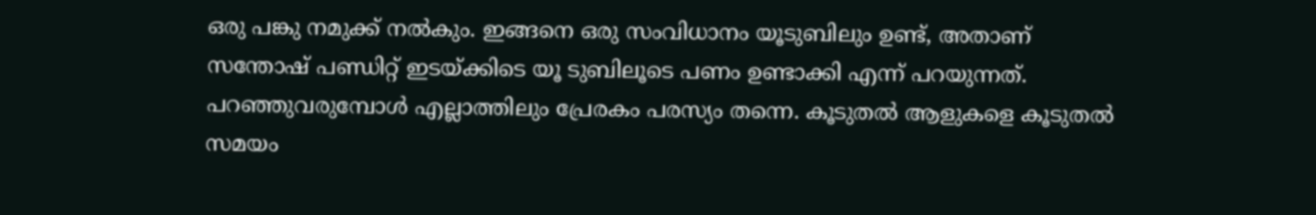ഒരു പങ്കു നമുക്ക് നല്‍കും. ഇങ്ങനെ ഒരു സംവിധാനം യൂടുബിലും ഉണ്ട്, അതാണ് സന്തോഷ്‌ പണ്ഡിറ്റ്‌ ഇടയ്ക്കിടെ യൂ ടുബിലൂടെ പണം ഉണ്ടാക്കി എന്ന് പറയുന്നത്. പറഞ്ഞുവരുമ്പോള്‍ എല്ലാത്തിലും പ്രേരകം പരസ്യം തന്നെ. കൂടുതല്‍ ആളുകളെ കൂടുതല്‍ സമയം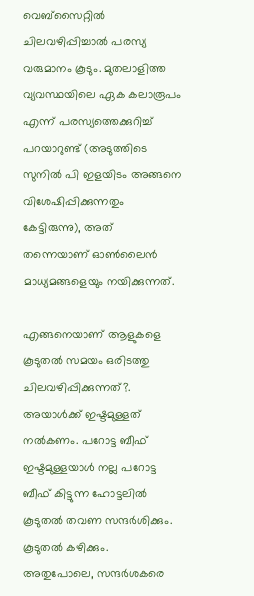വെബ്‌സൈറ്റില്‍ ചിലവഴിപ്പിച്ചാല്‍ പരസ്യ വരുമാനം കൂടും. മുതലാളിത്ത വ്യവസ്ഥയിലെ ഏക കലാരൂപം എന്ന് പരസ്യത്തെക്കുറിച്ച് പറയാറുണ്ട്‌ (അടുത്തിടെ സുനില്‍ പി ഇളയിടം അങ്ങനെ വിശേഷിപ്പിക്കുന്നതും കേട്ടിരുന്നു), അത് തന്നെയാണ് ഓണ്‍ലൈന്‍ മാധ്യമങ്ങളെയും നയിക്കുന്നത്.

എങ്ങനെയാണ് ആളുകളെ കൂടുതല്‍ സമയം ഒരിടത്തു ചിലവഴിപ്പിക്കുന്നത്?. അയാള്‍ക്ക്‌ ഇഷ്ടമുള്ളത് നല്‍കണം. പറോട്ട ബീഫ് ഇഷ്ടമുള്ളയാള്‍ നല്ല പറോട്ട ബീഫ് കിട്ടുന്ന ഹോട്ടലില്‍ കൂടുതല്‍ തവണ സന്ദര്‍ശിക്കും. കൂടുതല്‍ കഴിക്കും. അതുപോലെ, സന്ദര്‍ശകരെ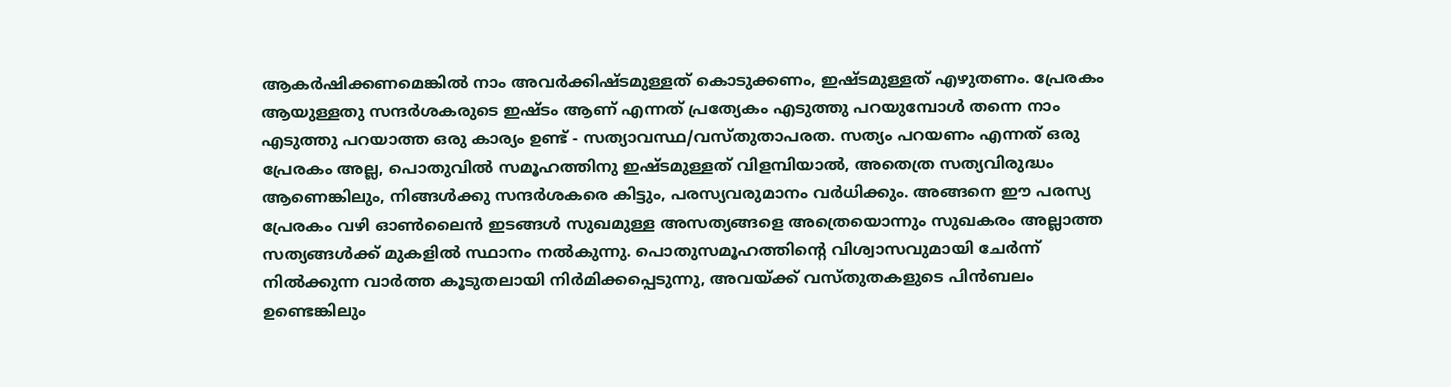ആകര്‍ഷിക്കണമെങ്കില്‍ നാം അവര്‍ക്കിഷ്ടമുള്ളത് കൊടുക്കണം, ഇഷ്ടമുള്ളത് എഴുതണം. പ്രേരകം ആയുള്ളതു സന്ദര്‍ശകരുടെ ഇഷ്ടം ആണ് എന്നത് പ്രത്യേകം എടുത്തു പറയുമ്പോള്‍ തന്നെ നാം എടുത്തു പറയാത്ത ഒരു കാര്യം ഉണ്ട് - സത്യാവസ്ഥ/വസ്തുതാപരത. സത്യം പറയണം എന്നത് ഒരു പ്രേരകം അല്ല, പൊതുവില്‍ സമൂഹത്തിനു ഇഷ്ടമുള്ളത് വിളമ്പിയാല്‍, അതെത്ര സത്യവിരുദ്ധം ആണെങ്കിലും, നിങ്ങള്‍ക്കു സന്ദര്‍ശകരെ കിട്ടും, പരസ്യവരുമാനം വര്‍ധിക്കും. അങ്ങനെ ഈ പരസ്യ പ്രേരകം വഴി ഓണ്‍ലൈന്‍ ഇടങ്ങള്‍ സുഖമുള്ള അസത്യങ്ങളെ അത്രെയൊന്നും സുഖകരം അല്ലാത്ത സത്യങ്ങള്‍ക്ക് മുകളില്‍ സ്ഥാനം നല്‍കുന്നു. പൊതുസമൂഹത്തിന്റെ വിശ്വാസവുമായി ചേര്‍ന്ന് നില്‍ക്കുന്ന വാര്‍ത്ത‍ കൂടുതലായി നിര്‍മിക്കപ്പെടുന്നു, അവയ്ക്ക് വസ്തുതകളുടെ പിന്‍ബലം ഉണ്ടെങ്കിലും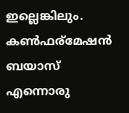ഇല്ലെങ്കിലും. കണ്‍ഫര്മേഷന്‍ ബയാസ് എന്നൊരു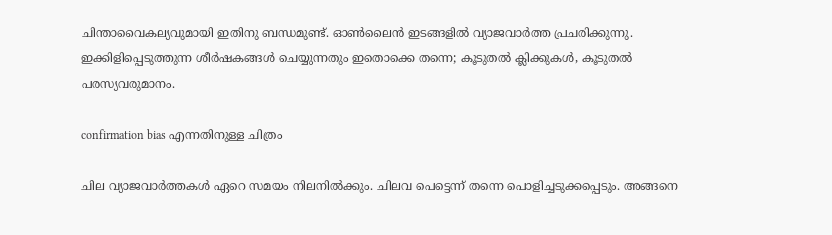ചിന്താവൈകല്യവുമായി ഇതിനു ബന്ധമുണ്ട്. ഓണ്‍ലൈന്‍ ഇടങ്ങളില്‍ വ്യാജവാര്‍ത്ത പ്രചരിക്കുന്നു. ഇക്കിളിപ്പെടുത്തുന്ന ശീര്‍ഷകങ്ങള്‍ ചെയ്യുന്നതും ഇതൊക്കെ തന്നെ; കൂടുതല്‍ ക്ലിക്കുകള്‍, കൂടുതല്‍ പരസ്യവരുമാനം.

confirmation bias എന്നതിനുള്ള ചിത്രം

ചില വ്യാജവാര്‍ത്തകള്‍ ഏറെ സമയം നിലനില്‍ക്കും. ചിലവ പെട്ടെന്ന് തന്നെ പൊളിച്ചടുക്കപ്പെടും. അങ്ങനെ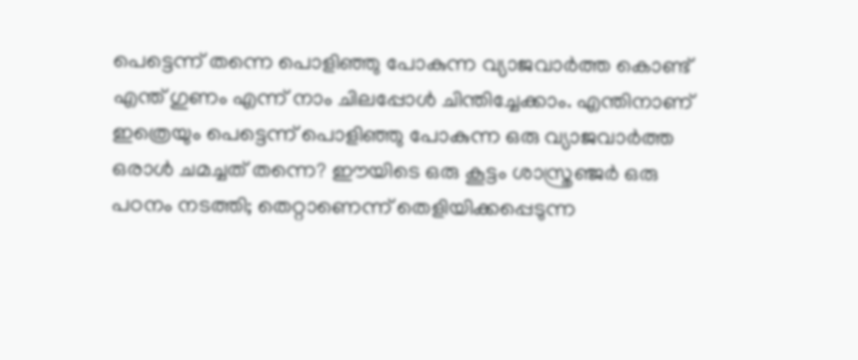പെട്ടെന്ന് തന്നെ പൊളിഞ്ഞു പോകുന്ന വ്യാജവാര്‍ത്ത കൊണ്ട് എന്ത് ഗുണം എന്ന് നാം ചിലപ്പോള്‍ ചിന്തിച്ചേക്കാം. എന്തിനാണ് ഇത്രെയും പെട്ടെന്ന് പൊളിഞ്ഞു പോകുന്ന ഒരു വ്യാജവാര്‍ത്ത ഒരാള്‍ ചമച്ചത് തന്നെ? ഈയിടെ ഒരു കൂട്ടം ശാസ്ത്രഞ്ജര്‍ ഒരു പഠനം നടത്തി; തെറ്റാണെന്ന് തെളിയിക്കപ്പെടുന്ന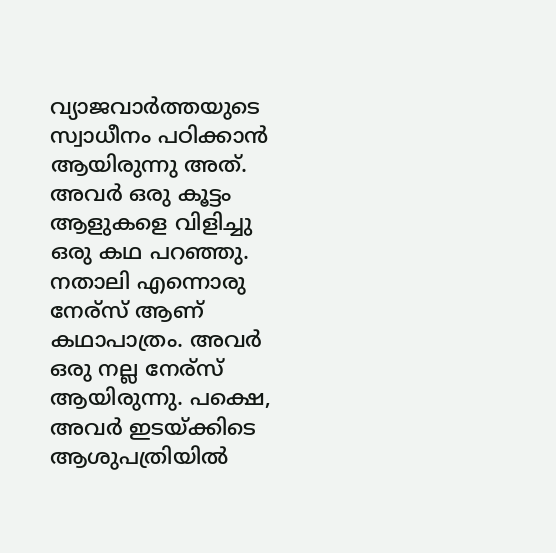വ്യാജവാര്‍ത്തയുടെ സ്വാധീനം പഠിക്കാന്‍ ആയിരുന്നു അത്. അവര്‍ ഒരു കൂട്ടം ആളുകളെ വിളിച്ചു ഒരു കഥ പറഞ്ഞു. നതാലി എന്നൊരു നേര്സ് ആണ് കഥാപാത്രം. അവര്‍ ഒരു നല്ല നേര്സ് ആയിരുന്നു. പക്ഷെ, അവര്‍ ഇടയ്ക്കിടെ ആശുപത്രിയില്‍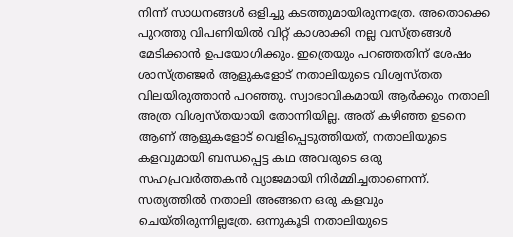നിന്ന് സാധനങ്ങള്‍ ഒളിച്ചു കടത്തുമായിരുന്നത്രേ. അതൊക്കെ പുറത്തു വിപണിയില്‍ വിറ്റ് കാശാക്കി നല്ല വസ്ത്രങ്ങള്‍ മേടിക്കാന്‍ ഉപയോഗിക്കും. ഇത്രെയും പറഞ്ഞതിന് ശേഷം ശാസ്ത്രഞ്ജര്‍ ആളുകളോട് നതാലിയുടെ വിശ്വസ്തത വിലയിരുത്താന്‍ പറഞ്ഞു. സ്വാഭാവികമായി ആര്‍ക്കും നതാലി അത്ര വിശ്വസ്തയായി തോന്നിയില്ല. അത് കഴിഞ്ഞ ഉടനെ ആണ് ആളുകളോട് വെളിപ്പെടുത്തിയത്, നതാലിയുടെ കളവുമായി ബന്ധപ്പെട്ട കഥ അവരുടെ ഒരു സഹപ്രവര്‍ത്തകന്‍ വ്യാജമായി നിര്‍മ്മിച്ചതാണെന്ന്. സത്യത്തില്‍ നതാലി അങ്ങനെ ഒരു കളവും ചെയ്തിരുന്നില്ലത്രേ. ഒന്നുകൂടി നതാലിയുടെ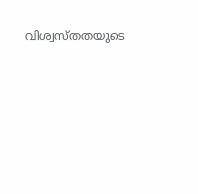വിശ്വസ്തതയുടെ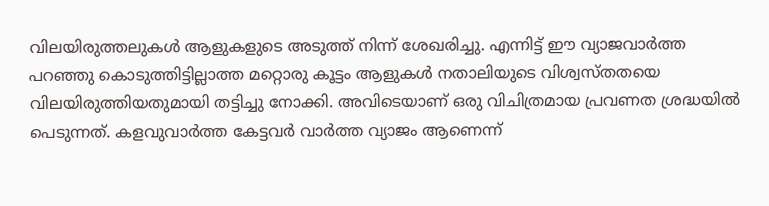വിലയിരുത്തലുകള്‍ ആളുകളുടെ അടുത്ത് നിന്ന് ശേഖരിച്ചു. എന്നിട്ട് ഈ വ്യാജവാര്‍ത്ത പറഞ്ഞു കൊടുത്തിട്ടില്ലാത്ത മറ്റൊരു കൂട്ടം ആളുകള്‍ നതാലിയുടെ വിശ്വസ്തതയെ വിലയിരുത്തിയതുമായി തട്ടിച്ചു നോക്കി. അവിടെയാണ് ഒരു വിചിത്രമായ പ്രവണത ശ്രദ്ധയില്‍ പെടുന്നത്. കളവുവാര്‍ത്ത കേട്ടവര്‍ വാര്‍ത്ത വ്യാജം ആണെന്ന്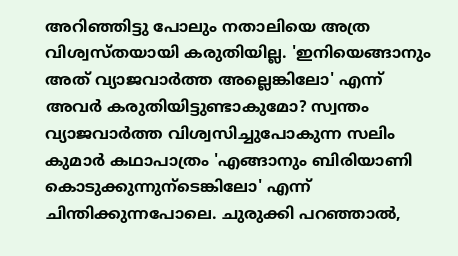അറിഞ്ഞിട്ടു പോലും നതാലിയെ അത്ര വിശ്വസ്തയായി കരുതിയില്ല. 'ഇനിയെങ്ങാനും അത് വ്യാജവാര്‍ത്ത അല്ലെങ്കിലോ' എന്ന് അവര്‍ കരുതിയിട്ടുണ്ടാകുമോ? സ്വന്തം വ്യാജവാര്‍ത്ത വിശ്വസിച്ചുപോകുന്ന സലിം കുമാര്‍ കഥാപാത്രം 'എങ്ങാനും ബിരിയാണി കൊടുക്കുന്നുന്ടെങ്കിലോ' എന്ന് ചിന്തിക്കുന്നപോലെ. ചുരുക്കി പറഞ്ഞാല്‍,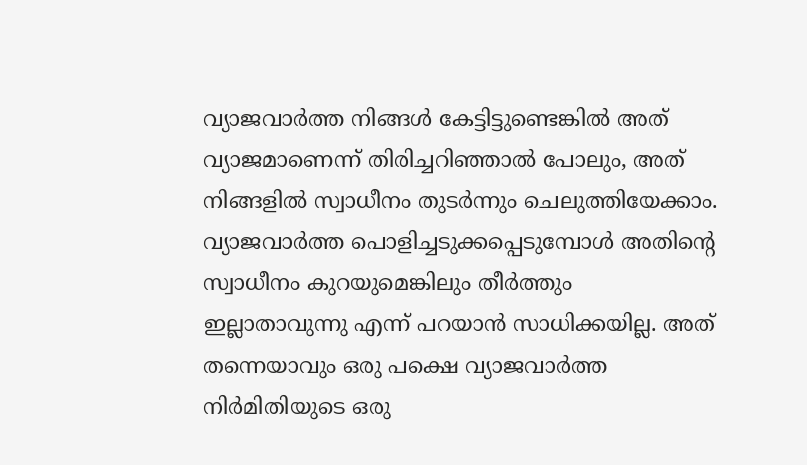വ്യാജവാര്‍ത്ത നിങ്ങള്‍ കേട്ടിട്ടുണ്ടെങ്കില്‍ അത് വ്യാജമാണെന്ന് തിരിച്ചറിഞ്ഞാല്‍ പോലും, അത് നിങ്ങളില്‍ സ്വാധീനം തുടര്‍ന്നും ചെലുത്തിയേക്കാം. വ്യാജവാര്‍ത്ത പൊളിച്ചടുക്കപ്പെടുമ്പോള്‍ അതിന്റെ സ്വാധീനം കുറയുമെങ്കിലും തീര്‍ത്തും ഇല്ലാതാവുന്നു എന്ന് പറയാന്‍ സാധിക്കയില്ല. അത് തന്നെയാവും ഒരു പക്ഷെ വ്യാജവാര്‍ത്ത നിര്‍മിതിയുടെ ഒരു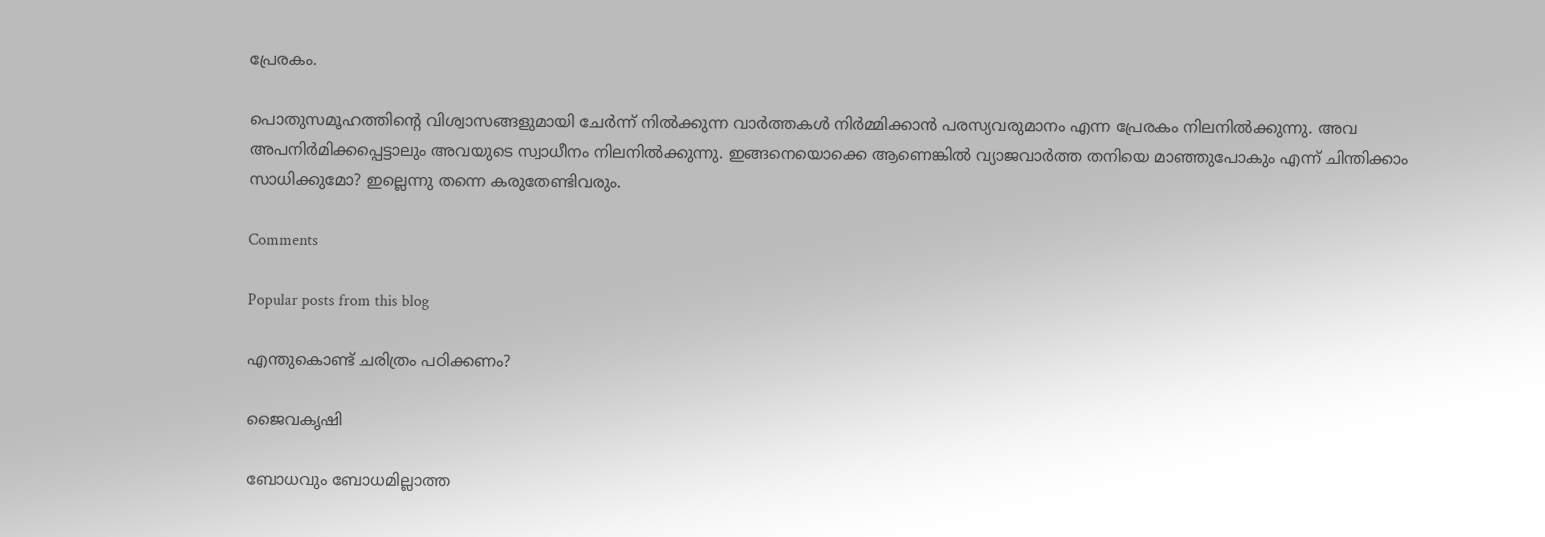പ്രേരകം.

പൊതുസമൂഹത്തിന്റെ വിശ്വാസങ്ങളുമായി ചേര്‍ന്ന് നില്‍ക്കുന്ന വാര്‍ത്തകള്‍ നിര്‍മ്മിക്കാന്‍ പരസ്യവരുമാനം എന്ന പ്രേരകം നിലനില്‍ക്കുന്നു. അവ അപനിര്‍മിക്കപ്പെട്ടാലും അവയുടെ സ്വാധീനം നിലനില്‍ക്കുന്നു. ഇങ്ങനെയൊക്കെ ആണെങ്കില്‍ വ്യാജവാര്‍ത്ത തനിയെ മാഞ്ഞുപോകും എന്ന് ചിന്തിക്കാം സാധിക്കുമോ? ഇല്ലെന്നു തന്നെ കരുതേണ്ടിവരും.

Comments

Popular posts from this blog

എന്തുകൊണ്ട് ചരിത്രം പഠിക്കണം?

ജൈവകൃഷി

ബോധവും ബോധമില്ലാത്ത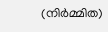(നിര്‍മ്മിത)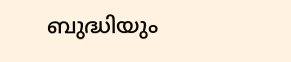ബുദ്ധിയും